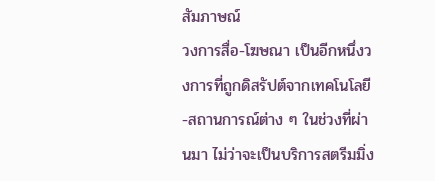สัมภาษณ์
วงการสื่อ-โฆษณา เป็นอีกหนึ่งวงการที่ถูกดิสรัปต์จากเทคโนโลยี-สถานการณ์ต่าง ๆ ในช่วงที่ผ่านมา ไม่ว่าจะเป็นบริการสตรีมมิ่ง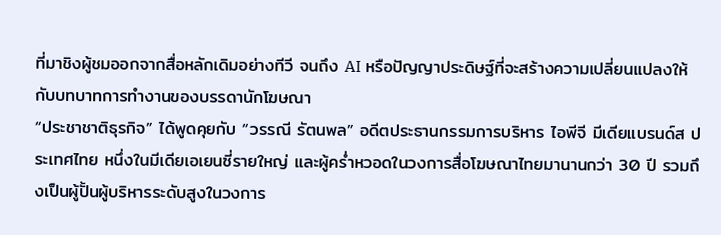ที่มาชิงผู้ชมออกจากสื่อหลักเดิมอย่างทีวี จนถึง AI หรือปัญญาประดิษฐ์ที่จะสร้างความเปลี่ยนแปลงให้กับบทบาทการทำงานของบรรดานักโฆษณา
“ประชาชาติธุรกิจ” ได้พูดคุยกับ “วรรณี รัตนพล” อดีตประธานกรรมการบริหาร ไอพีจี มีเดียแบรนด์ส ประเทศไทย หนึ่งในมีเดียเอเยนซี่รายใหญ่ และผู้คร่ำหวอดในวงการสื่อโฆษณาไทยมานานกว่า 30 ปี รวมถึงเป็นผู้ปั้นผู้บริหารระดับสูงในวงการ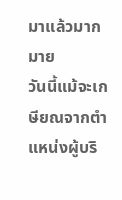มาแล้วมากมาย
วันนี้แม้จะเกษียณจากตำแหน่งผู้บริ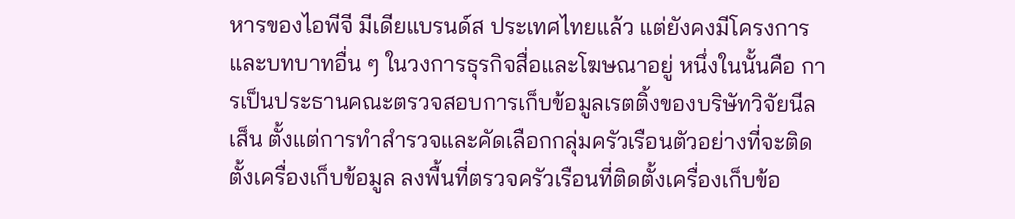หารของไอพีจี มีเดียแบรนด์ส ประเทศไทยแล้ว แต่ยังคงมีโครงการและบทบาทอื่น ๆ ในวงการธุรกิจสื่อและโฆษณาอยู่ หนึ่งในนั้นคือ การเป็นประธานคณะตรวจสอบการเก็บข้อมูลเรตติ้งของบริษัทวิจัยนีลเส็น ตั้งแต่การทำสำรวจและคัดเลือกกลุ่มครัวเรือนตัวอย่างที่จะติดตั้งเครื่องเก็บข้อมูล ลงพื้นที่ตรวจครัวเรือนที่ติดตั้งเครื่องเก็บข้อ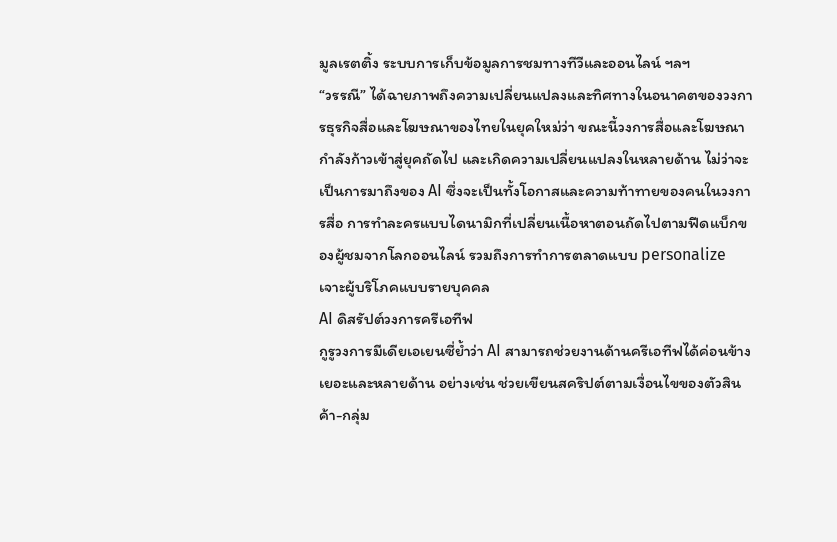มูลเรตติ้ง ระบบการเก็บข้อมูลการชมทางทีวีและออนไลน์ ฯลฯ
“วรรณี” ได้ฉายภาพถึงความเปลี่ยนแปลงและทิศทางในอนาคตของวงการธุรกิจสื่อและโฆษณาของไทยในยุคใหม่ว่า ขณะนี้วงการสื่อและโฆษณากำลังก้าวเข้าสู่ยุคถัดไป และเกิดความเปลี่ยนแปลงในหลายด้าน ไม่ว่าจะเป็นการมาถึงของ AI ซึ่งจะเป็นทั้งโอกาสและความท้าทายของคนในวงการสื่อ การทำละครแบบไดนามิกที่เปลี่ยนเนื้อหาตอนถัดไปตามฟีดแบ็กของผู้ชมจากโลกออนไลน์ รวมถึงการทำการตลาดแบบ personalize เจาะผู้บริโภคแบบรายบุคคล
AI ดิสรัปต์วงการครีเอทีฟ
กูรูวงการมีเดียเอเยนซี่ย้ำว่า AI สามารถช่วยงานด้านครีเอทีฟได้ค่อนข้างเยอะและหลายด้าน อย่างเช่น ช่วยเขียนสคริปต์ตามเงื่อนไขของตัวสินค้า-กลุ่ม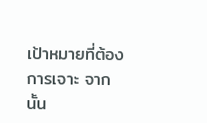เป้าหมายที่ต้องการเจาะ จากนั้น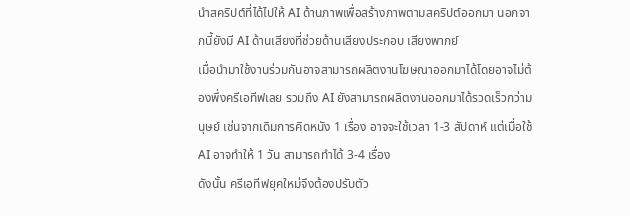นำสคริปต์ที่ได้ไปให้ AI ด้านภาพเพื่อสร้างภาพตามสคริปต์ออกมา นอกจากนี้ยังมี AI ด้านเสียงที่ช่วยด้านเสียงประกอบ เสียงพากย์
เมื่อนำมาใช้งานร่วมกันอาจสามารถผลิตงานโฆษณาออกมาได้โดยอาจไม่ต้องพึ่งครีเอทีฟเลย รวมถึง AI ยังสามารถผลิตงานออกมาได้รวดเร็วกว่ามนุษย์ เช่นจากเดิมการคิดหนัง 1 เรื่อง อาจจะใช้เวลา 1-3 สัปดาห์ แต่เมื่อใช้ AI อาจทำให้ 1 วัน สามารถทำได้ 3-4 เรื่อง
ดังนั้น ครีเอทีฟยุคใหม่จึงต้องปรับตัว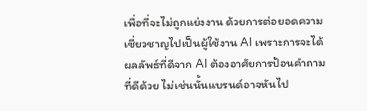เพื่อที่จะไม่ถูกแย่งงาน ด้วยการต่อยอดความเชี่ยวชาญไปเป็นผู้ใช้งาน AI เพราะการจะได้ผลลัพธ์ที่ดีจาก AI ต้องอาศัยการป้อนคำถามที่ดีด้วย ไม่เช่นนั้นแบรนด์อาจหันไป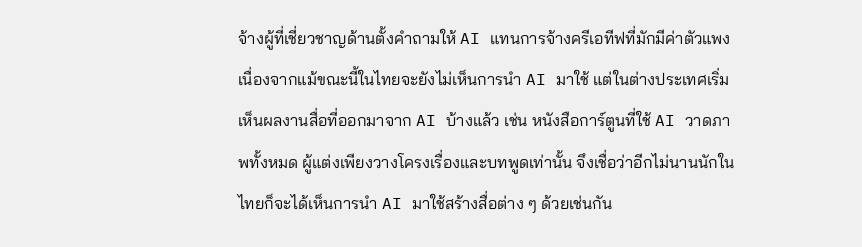จ้างผู้ที่เชี่ยวชาญด้านตั้งคำถามให้ AI แทนการจ้างครีเอทีฟที่มักมีค่าตัวแพง
เนื่องจากแม้ขณะนี้ในไทยจะยังไม่เห็นการนำ AI มาใช้ แต่ในต่างประเทศเริ่มเห็นผลงานสื่อที่ออกมาจาก AI บ้างแล้ว เช่น หนังสือการ์ตูนที่ใช้ AI วาดภาพทั้งหมด ผู้แต่งเพียงวางโครงเรื่องและบทพูดเท่านั้น จึงเชื่อว่าอีกไม่นานนักในไทยก็จะได้เห็นการนำ AI มาใช้สร้างสื่อต่าง ๆ ด้วยเช่นกัน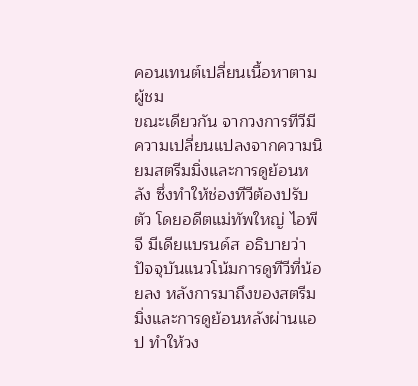คอนเทนต์เปลี่ยนเนื้อหาตามผู้ชม
ขณะเดียวกัน จากวงการทีวีมีความเปลี่ยนแปลงจากความนิยมสตรีมมิ่งและการดูย้อนหลัง ซึ่งทำให้ช่องทีวีต้องปรับตัว โดยอดีตแม่ทัพใหญ่ ไอพีจี มีเดียแบรนด์ส อธิบายว่า ปัจจุบันแนวโน้มการดูทีวีที่น้อยลง หลังการมาถึงของสตรีมมิ่งและการดูย้อนหลังผ่านแอป ทำให้วง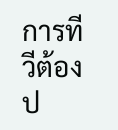การทีวีต้องป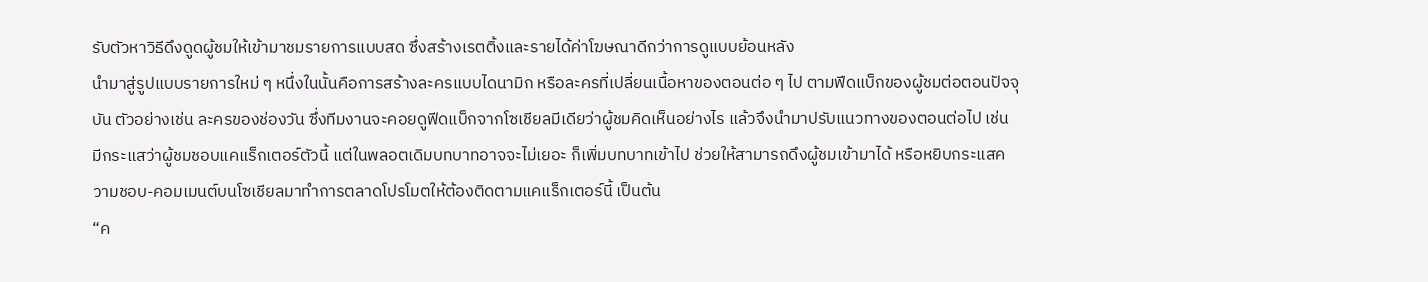รับตัวหาวิธีดึงดูดผู้ชมให้เข้ามาชมรายการแบบสด ซึ่งสร้างเรตติ้งและรายได้ค่าโฆษณาดีกว่าการดูแบบย้อนหลัง
นำมาสู่รูปแบบรายการใหม่ ๆ หนึ่งในนั้นคือการสร้างละครแบบไดนามิก หรือละครที่เปลี่ยนเนื้อหาของตอนต่อ ๆ ไป ตามฟีดแบ็กของผู้ชมต่อตอนปัจจุบัน ตัวอย่างเช่น ละครของช่องวัน ซึ่งทีมงานจะคอยดูฟีดแบ็กจากโซเชียลมีเดียว่าผู้ชมคิดเห็นอย่างไร แล้วจึงนำมาปรับแนวทางของตอนต่อไป เช่น มีกระแสว่าผู้ชมชอบแคแร็กเตอร์ตัวนี้ แต่ในพลอตเดิมบทบาทอาจจะไม่เยอะ ก็เพิ่มบทบาทเข้าไป ช่วยให้สามารถดึงผู้ชมเข้ามาได้ หรือหยิบกระแสความชอบ-คอมเมนต์บนโซเชียลมาทำการตลาดโปรโมตให้ต้องติดตามแคแร็กเตอร์นี้ เป็นต้น
“ค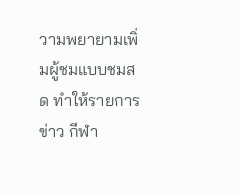วามพยายามเพิ่มผู้ชมแบบชมสด ทำให้รายการข่าว กีฬา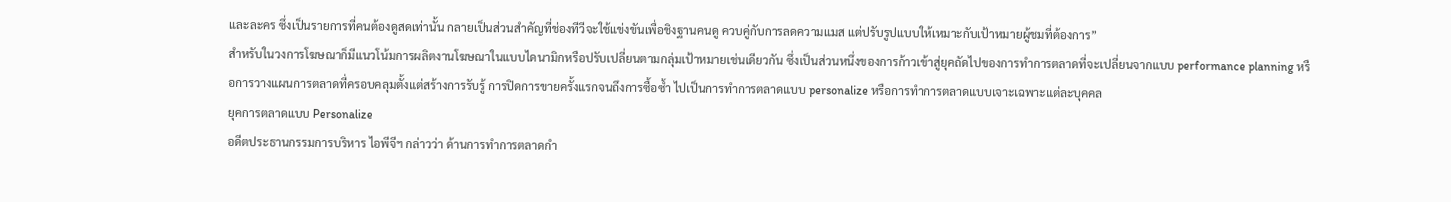และละคร ซึ่งเป็นรายการที่คนต้องดูสดเท่านั้น กลายเป็นส่วนสำคัญที่ช่องทีวีจะใช้แข่งขันเพื่อชิงฐานคนดู ควบคู่กับการลดความแมส แต่ปรับรูปแบบให้เหมาะกับเป้าหมายผู้ชมที่ต้องการ”
สำหรับในวงการโฆษณาก็มีแนวโน้มการผลิตงานโฆษณาในแบบไดนามิกหรือปรับเปลี่ยนตามกลุ่มเป้าหมายเช่นเดียวกัน ซึ่งเป็นส่วนหนึ่งของการก้าวเข้าสู่ยุคถัดไปของการทำการตลาดที่จะเปลี่ยนจากแบบ performance planning หรือการวางแผนการตลาดที่ครอบคลุมตั้งแต่สร้างการรับรู้ การปิดการขายครั้งแรกจนถึงการซื้อซ้ำ ไปเป็นการทำการตลาดแบบ personalize หรือการทำการตลาดแบบเจาะเฉพาะแต่ละบุคคล
ยุคการตลาดแบบ Personalize
อดีตประธานกรรมการบริหาร ไอพีจีฯ กล่าวว่า ด้านการทำการตลาดกำ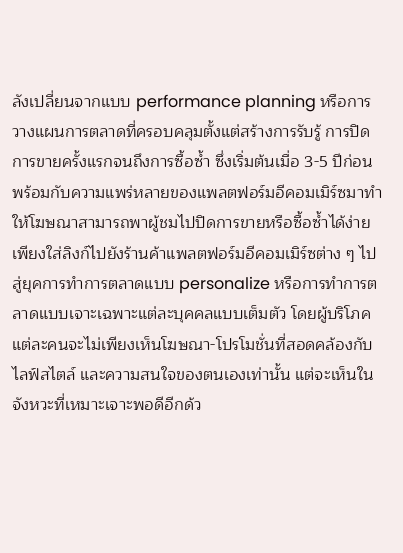ลังเปลี่ยนจากแบบ performance planning หรือการวางแผนการตลาดที่ครอบคลุมตั้งแต่สร้างการรับรู้ การปิดการขายครั้งแรกจนถึงการซื้อซ้ำ ซึ่งเริ่มต้นเมื่อ 3-5 ปีก่อน พร้อมกับความแพร่หลายของแพลตฟอร์มอีคอมเมิร์ซมาทำให้โฆษณาสามารถพาผู้ชมไปปิดการขายหรือซื้อซ้ำได้ง่าย เพียงใส่ลิงก์ไปยังร้านค้าแพลตฟอร์มอีคอมเมิร์ซต่าง ๆ ไปสู่ยุคการทำการตลาดแบบ personalize หรือการทำการตลาดแบบเจาะเฉพาะแต่ละบุคคลแบบเต็มตัว โดยผู้บริโภคแต่ละคนจะไม่เพียงเห็นโฆษณา-โปรโมชั่นที่สอดคล้องกับไลฟ์สไตล์ และความสนใจของตนเองเท่านั้น แต่จะเห็นในจังหวะที่เหมาะเจาะพอดีอีกด้ว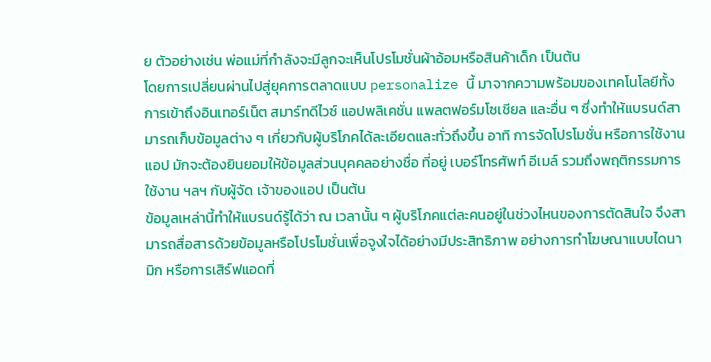ย ตัวอย่างเช่น พ่อแม่ที่กำลังจะมีลูกจะเห็นโปรโมชั่นผ้าอ้อมหรือสินค้าเด็ก เป็นต้น
โดยการเปลี่ยนผ่านไปสู่ยุคการตลาดแบบ personalize นี้ มาจากความพร้อมของเทคโนโลยีทั้งการเข้าถึงอินเทอร์เน็ต สมาร์ทดีไวซ์ แอปพลิเคชั่น แพลตฟอร์มโซเชียล และอื่น ๆ ซึ่งทำให้แบรนด์สามารถเก็บข้อมูลต่าง ๆ เกี่ยวกับผู้บริโภคได้ละเอียดและทั่วถึงขึ้น อาทิ การจัดโปรโมชั่น หรือการใช้งานแอป มักจะต้องยินยอมให้ข้อมูลส่วนบุคคลอย่างชื่อ ที่อยู่ เบอร์โทรศัพท์ อีเมล์ รวมถึงพฤติกรรมการใช้งาน ฯลฯ กับผู้จัด เจ้าของแอป เป็นต้น
ข้อมูลเหล่านี้ทำให้แบรนด์รู้ได้ว่า ณ เวลานั้น ๆ ผู้บริโภคแต่ละคนอยู่ในช่วงไหนของการตัดสินใจ จึงสามารถสื่อสารด้วยข้อมูลหรือโปรโมชั่นเพื่อจูงใจได้อย่างมีประสิทธิภาพ อย่างการทำโฆษณาแบบไดนามิก หรือการเสิร์ฟแอดที่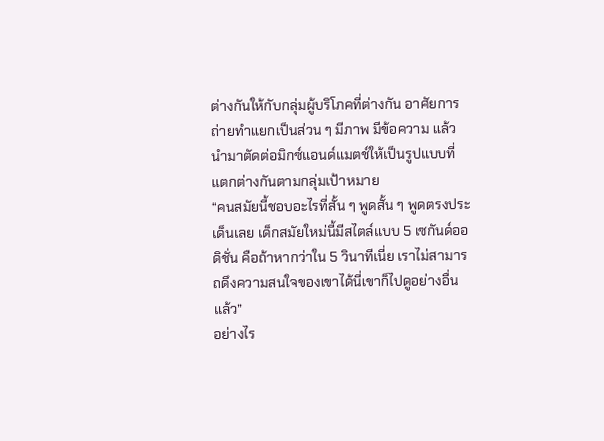ต่างกันให้กับกลุ่มผู้บริโภคที่ต่างกัน อาศัยการถ่ายทำแยกเป็นส่วน ๆ มีภาพ มีข้อความ แล้วนำมาตัดต่อมิกซ์แอนด์แมตช์ให้เป็นรูปแบบที่แตกต่างกันตามกลุ่มเป้าหมาย
“คนสมัยนี้ชอบอะไรที่สั้น ๆ พูดสั้น ๆ พูดตรงประเด็นเลย เด็กสมัยใหม่นี้มีสไตล์แบบ 5 เซกันด์ออดิชั่น คือถ้าหากว่าใน 5 วินาทีเนี่ย เราไม่สามารถดึงความสนใจของเขาได้นี่เขาก็ไปดูอย่างอื่นแล้ว”
อย่างไร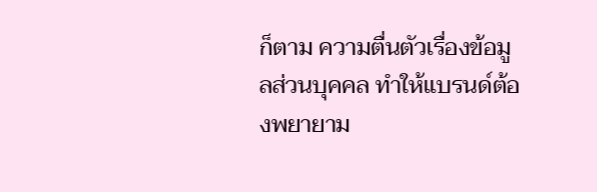ก็ตาม ความตื่นตัวเรื่องข้อมูลส่วนบุคคล ทำให้แบรนด์ต้องพยายาม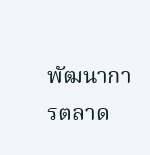พัฒนาการตลาด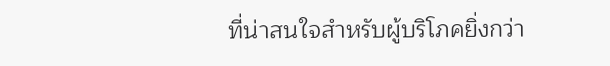ที่น่าสนใจสำหรับผู้บริโภคยิ่งกว่า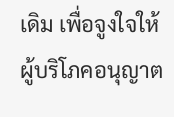เดิม เพื่อจูงใจให้ผู้บริโภคอนุญาต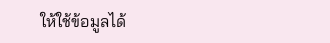ให้ใช้ข้อมูลได้